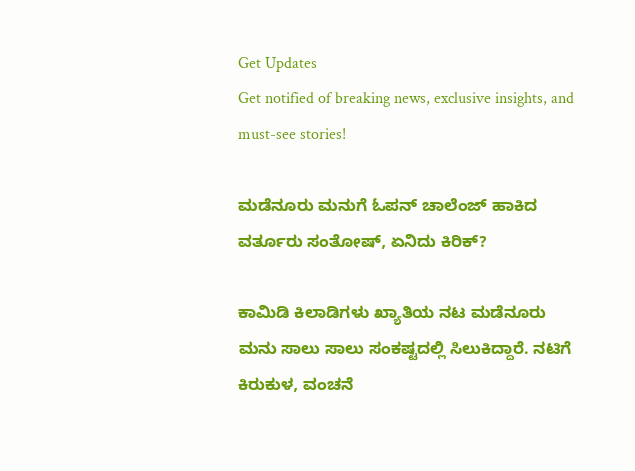Get Updates
Get notified of breaking news, exclusive insights, and must-see stories!

ಮಡೆನೂರು ಮನುಗೆ ಓಪನ್‌ ಚಾಲೆಂಜ್‌ ಹಾಕಿದ ವರ್ತೂರು ಸಂತೋಷ್‌, ಏನಿದು ಕಿರಿಕ್‌?

ಕಾಮಿಡಿ ಕಿಲಾಡಿಗಳು ಖ್ಯಾತಿಯ ನಟ ಮಡೆನೂರು ಮನು ಸಾಲು ಸಾಲು ಸಂಕಷ್ಟದಲ್ಲಿ ಸಿಲುಕಿದ್ದಾರೆ. ನಟಿಗೆ ಕಿರುಕುಳ, ವಂಚನೆ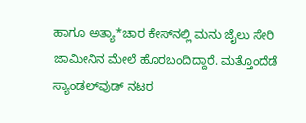ಹಾಗೂ ಅತ್ಯಾ*ಚಾರ ಕೇಸ್‌ನಲ್ಲಿ ಮನು ಜೈಲು ಸೇರಿ ಜಾಮೀನಿನ ಮೇಲೆ ಹೊರಬಂದಿದ್ದಾರೆ. ಮತ್ತೊಂದೆಡೆ ಸ್ಯಾಂಡಲ್‌ವುಡ್‌ ನಟರ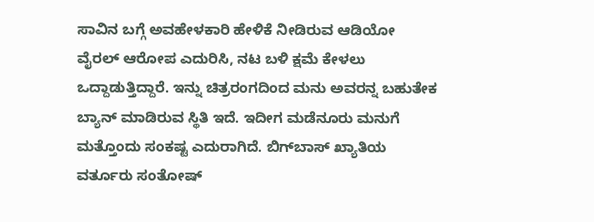ಸಾವಿನ ಬಗ್ಗೆ ಅವಹೇಳಕಾರಿ ಹೇಳಿಕೆ ನೀಡಿರುವ ಆಡಿಯೋ ವೈರಲ್‌ ಆರೋಪ ಎದುರಿಸಿ, ನಟ ಬಳಿ ಕ್ಷಮೆ ಕೇಳಲು ಒದ್ದಾಡುತ್ತಿದ್ದಾರೆ. ಇನ್ನು ಚಿತ್ರರಂಗದಿಂದ ಮನು ಅವರನ್ನ ಬಹುತೇಕ ಬ್ಯಾನ್‌ ಮಾಡಿರುವ ಸ್ಥಿತಿ ಇದೆ. ಇದೀಗ ಮಡೆನೂರು ಮನುಗೆ ಮತ್ತೊಂದು ಸಂಕಷ್ಟ ಎದುರಾಗಿದೆ. ಬಿಗ್‌ಬಾಸ್‌ ಖ್ಯಾತಿಯ ವರ್ತೂರು ಸಂತೋಷ್‌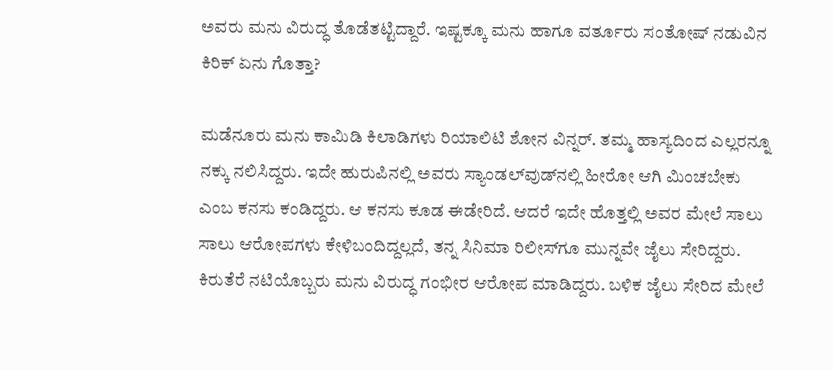ಅವರು ಮನು ವಿರುದ್ಧ ತೊಡೆತಟ್ಟಿದ್ದಾರೆ. ಇಷ್ಟಕ್ಕೂ ಮನು ಹಾಗೂ ವರ್ತೂರು ಸಂತೋಷ್‌ ನಡುವಿನ ಕಿರಿಕ್‌ ಏನು ಗೊತ್ತಾ?

ಮಡೆನೂರು ಮನು ಕಾಮಿಡಿ ಕಿಲಾಡಿಗಳು ರಿಯಾಲಿಟಿ ಶೋನ ವಿನ್ನರ್‌. ತಮ್ಮ ಹಾಸ್ಯದಿಂದ ಎಲ್ಲರನ್ನೂ ನಕ್ಕು ನಲಿಸಿದ್ದರು. ಇದೇ ಹುರುಪಿನಲ್ಲಿ ಅವರು ಸ್ಯಾಂಡಲ್‌ವುಡ್‌ನಲ್ಲಿ ಹೀರೋ ಆಗಿ ಮಿಂಚಬೇಕು ಎಂಬ ಕನಸು ಕಂಡಿದ್ದರು. ಆ ಕನಸು ಕೂಡ ಈಡೇರಿದೆ. ಆದರೆ ಇದೇ ಹೊತ್ತಲ್ಲಿ ಅವರ ಮೇಲೆ ಸಾಲು ಸಾಲು ಆರೋಪಗಳು ಕೇಳಿಬಂದಿದ್ದಲ್ಲದೆ, ತನ್ನ ಸಿನಿಮಾ ರಿಲೀಸ್‌ಗೂ ಮುನ್ನವೇ ಜೈಲು ಸೇರಿದ್ದರು. ಕಿರುತೆರೆ ನಟಿಯೊಬ್ಬರು ಮನು ವಿರುದ್ಧ ಗಂಭೀರ ಆರೋಪ ಮಾಡಿದ್ದರು. ಬಳಿಕ ಜೈಲು ಸೇರಿದ ಮೇಲೆ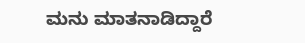ಮನು ಮಾತನಾಡಿದ್ದಾರೆ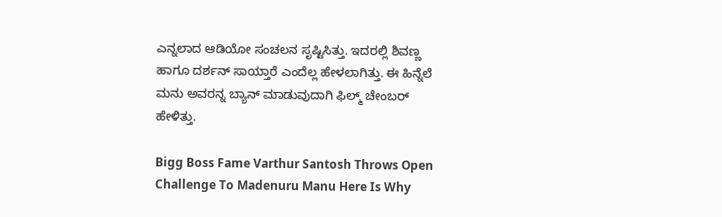ಎನ್ನಲಾದ ಆಡಿಯೋ ಸಂಚಲನ ಸೃಷ್ಟಿಸಿತ್ತು. ಇದರಲ್ಲಿ ಶಿವಣ್ಣ ಹಾಗೂ ದರ್ಶನ್‌ ಸಾಯ್ತಾರೆ ಎಂದೆಲ್ಲ ಹೇಳಲಾಗಿತ್ತು. ಈ ಹಿನ್ನೆಲೆ ಮನು ಅವರನ್ನ ಬ್ಯಾನ್‌ ಮಾಡುವುದಾಗಿ ಫಿಲ್ಮ್‌ ಚೇಂಬರ್‌ ಹೇಳಿತ್ತು.

Bigg Boss Fame Varthur Santosh Throws Open Challenge To Madenuru Manu Here Is Why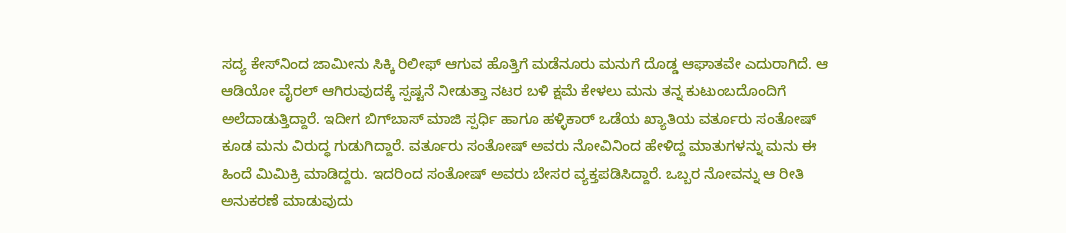ಸದ್ಯ ಕೇಸ್‌ನಿಂದ ಜಾಮೀನು ಸಿಕ್ಕಿ ರಿಲೀಫ್‌ ಆಗುವ ಹೊತ್ತಿಗೆ ಮಡೆನೂರು ಮನುಗೆ ದೊಡ್ಡ ಆಘಾತವೇ ಎದುರಾಗಿದೆ. ಆ ಆಡಿಯೋ ವೈರಲ್‌ ಆಗಿರುವುದಕ್ಕೆ ಸ್ಪಷ್ಟನೆ ನೀಡುತ್ತಾ ನಟರ ಬಳಿ ಕ್ಷಮೆ ಕೇಳಲು ಮನು ತನ್ನ ಕುಟುಂಬದೊಂದಿಗೆ ಅಲೆದಾಡುತ್ತಿದ್ದಾರೆ. ಇದೀಗ ಬಿಗ್‌ಬಾಸ್‌ ಮಾಜಿ ಸ್ಪರ್ಧಿ ಹಾಗೂ ಹಳ್ಳಿಕಾರ್‌ ಒಡೆಯ ಖ್ಯಾತಿಯ ವರ್ತೂರು ಸಂತೋಷ್‌ ಕೂಡ ಮನು ವಿರುದ್ಧ ಗುಡುಗಿದ್ದಾರೆ. ವರ್ತೂರು ಸಂತೋಷ್‌ ಅವರು ನೋವಿನಿಂದ ಹೇಳಿದ್ದ ಮಾತುಗಳನ್ನು ಮನು ಈ ಹಿಂದೆ ಮಿಮಿಕ್ರಿ ಮಾಡಿದ್ದರು. ಇದರಿಂದ ಸಂತೋಷ್‌ ಅವರು ಬೇಸರ ವ್ಯಕ್ತಪಡಿಸಿದ್ದಾರೆ. ಒಬ್ಬರ ನೋವನ್ನು ಆ ರೀತಿ ಅನುಕರಣೆ ಮಾಡುವುದು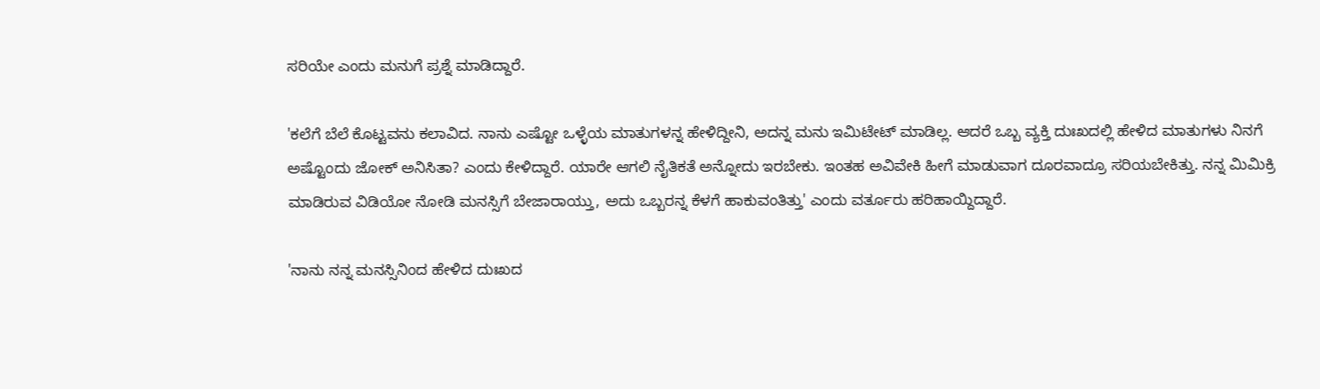ಸರಿಯೇ ಎಂದು ಮನುಗೆ ಪ್ರಶ್ನೆ ಮಾಡಿದ್ದಾರೆ.

'ಕಲೆಗೆ ಬೆಲೆ ಕೊಟ್ಟವನು ಕಲಾವಿದ. ನಾನು ಎಷ್ಟೋ ಒಳ್ಳೆಯ ಮಾತುಗಳನ್ನ ಹೇಳಿದ್ದೀನಿ, ಅದನ್ನ ಮನು ಇಮಿಟೇಟ್‌ ಮಾಡಿಲ್ಲ. ಆದರೆ ಒಬ್ಬ ವ್ಯಕ್ತಿ ದುಃಖದಲ್ಲಿ ಹೇಳಿದ ಮಾತುಗಳು ನಿನಗೆ ಅಷ್ಟೊಂದು ಜೋಕ್‌ ಅನಿಸಿತಾ? ಎಂದು ಕೇಳಿದ್ದಾರೆ. ಯಾರೇ ಆಗಲಿ ನೈತಿಕತೆ ಅನ್ನೋದು ಇರಬೇಕು. ಇಂತಹ ಅವಿವೇಕಿ ಹೀಗೆ ಮಾಡುವಾಗ ದೂರವಾದ್ರೂ ಸರಿಯಬೇಕಿತ್ತು. ನನ್ನ ಮಿಮಿಕ್ರಿ ಮಾಡಿರುವ ವಿಡಿಯೋ ನೋಡಿ ಮನಸ್ಸಿಗೆ ಬೇಜಾರಾಯ್ತು, ಅದು ಒಬ್ಬರನ್ನ ಕೆಳಗೆ ಹಾಕುವಂತಿತ್ತು' ಎಂದು ವರ್ತೂರು ಹರಿಹಾಯ್ದಿದ್ದಾರೆ.

'ನಾನು ನನ್ನ ಮನಸ್ಸಿನಿಂದ ಹೇಳಿದ ದುಃಖದ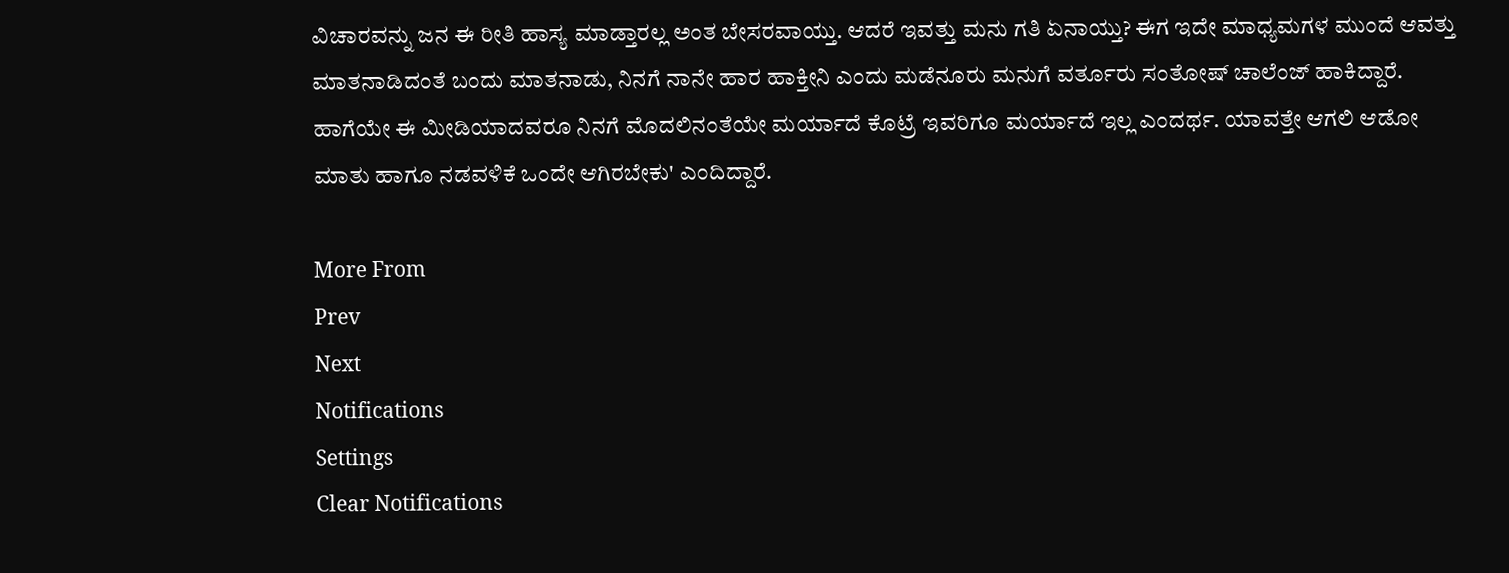ವಿಚಾರವನ್ನು ಜನ ಈ ರೀತಿ ಹಾಸ್ಯ ಮಾಡ್ತಾರಲ್ಲ ಅಂತ ಬೇಸರವಾಯ್ತು. ಆದರೆ ಇವತ್ತು ಮನು ಗತಿ ಏನಾಯ್ತು? ಈಗ ಇದೇ ಮಾಧ್ಯಮಗಳ ಮುಂದೆ ಆವತ್ತು ಮಾತನಾಡಿದಂತೆ ಬಂದು ಮಾತನಾಡು, ನಿನಗೆ ನಾನೇ ಹಾರ ಹಾಕ್ತೀನಿ ಎಂದು ಮಡೆನೂರು ಮನುಗೆ ವರ್ತೂರು ಸಂತೋಷ್‌ ಚಾಲೆಂಜ್‌ ಹಾಕಿದ್ದಾರೆ. ಹಾಗೆಯೇ ಈ ಮೀಡಿಯಾದವರೂ ನಿನಗೆ ಮೊದಲಿನಂತೆಯೇ ಮರ್ಯಾದೆ ಕೊಟ್ರೆ ಇವರಿಗೂ ಮರ್ಯಾದೆ ಇಲ್ಲ ಎಂದರ್ಥ. ಯಾವತ್ತೇ ಆಗಲಿ ಆಡೋ ಮಾತು ಹಾಗೂ ನಡವಳಿಕೆ ಒಂದೇ ಆಗಿರಬೇಕು' ಎಂದಿದ್ದಾರೆ.

More From
Prev
Next
Notifications
Settings
Clear Notifications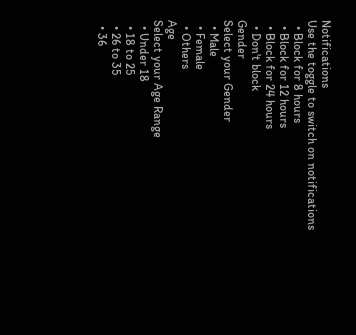Notifications
Use the toggle to switch on notifications
  • Block for 8 hours
  • Block for 12 hours
  • Block for 24 hours
  • Don't block
Gender
Select your Gender
  • Male
  • Female
  • Others
Age
Select your Age Range
  • Under 18
  • 18 to 25
  • 26 to 35
  • 36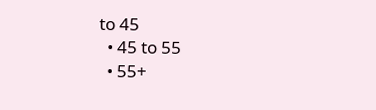to 45
  • 45 to 55
  • 55+